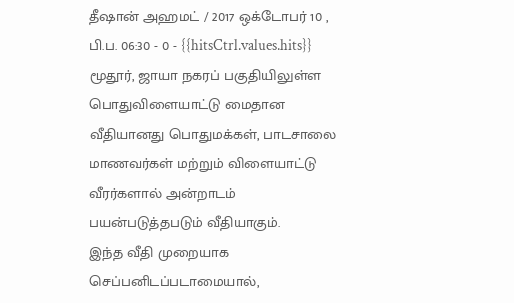தீஷான் அஹமட் / 2017 ஒக்டோபர் 10 , பி.ப. 06:30 - 0 - {{hitsCtrl.values.hits}}
மூதூர், ஜாயா நகரப் பகுதியிலுள்ள பொதுவிளையாட்டு மைதான வீதியானது பொதுமக்கள், பாடசாலை மாணவர்கள் மற்றும் விளையாட்டு வீரர்களால் அன்றாடம் பயன்படுத்தபடும் வீதியாகும்.
இந்த வீதி முறையாக செப்பனிடப்படாமையால்,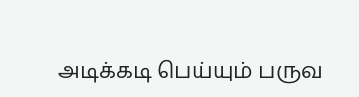அடிக்கடி பெய்யும் பருவ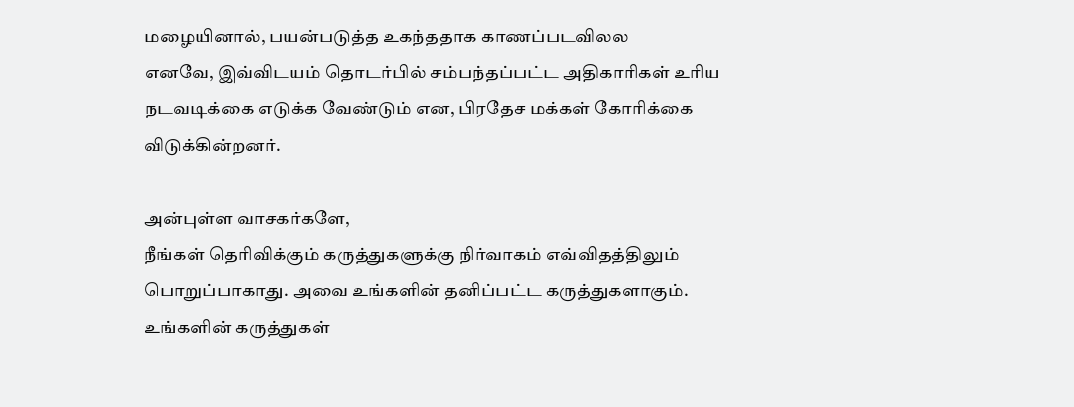மழையினால், பயன்படுத்த உகந்ததாக காணப்படவிலல
எனவே, இவ்விடயம் தொடர்பில் சம்பந்தப்பட்ட அதிகாரிகள் உரிய நடவடிக்கை எடுக்க வேண்டும் என, பிரதேச மக்கள் கோரிக்கை விடுக்கின்றனர்.

அன்புள்ள வாசகர்களே,
நீங்கள் தெரிவிக்கும் கருத்துகளுக்கு நிர்வாகம் எவ்விதத்திலும் பொறுப்பாகாது. அவை உங்களின் தனிப்பட்ட கருத்துகளாகும். உங்களின் கருத்துகள்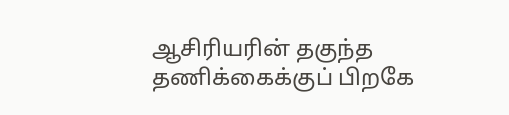ஆசிரியரின் தகுந்த தணிக்கைக்குப் பிறகே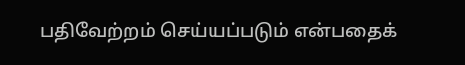பதிவேற்றம் செய்யப்படும் என்பதைக்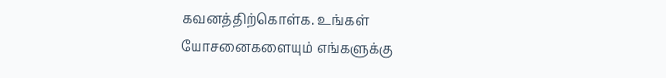கவனத்திற்கொள்க. உங்கள் யோசனைகளையும் எங்களுக்கு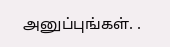அனுப்புங்கள். .